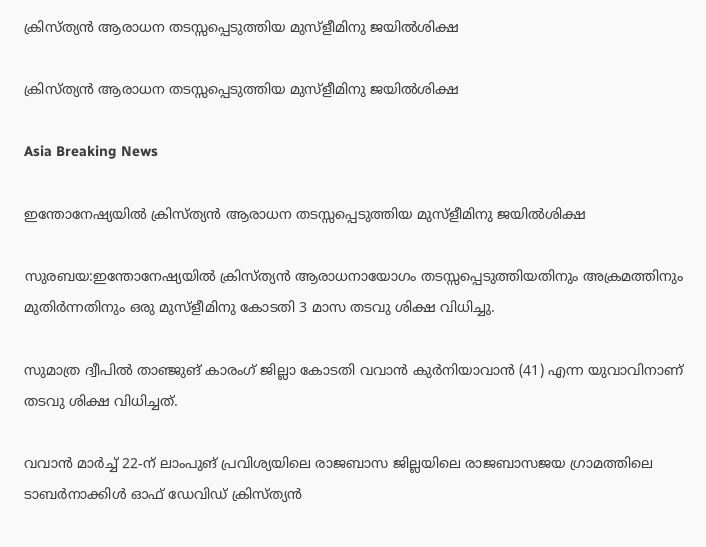ക്രിസ്ത്യന്‍ ആരാധന തടസ്സപ്പെടുത്തിയ മുസ്ളീമിനു ജയില്‍ശിക്ഷ

ക്രിസ്ത്യന്‍ ആരാധന തടസ്സപ്പെടുത്തിയ മുസ്ളീമിനു ജയില്‍ശിക്ഷ

Asia Breaking News

ഇന്തോനേഷ്യയില്‍ ക്രിസ്ത്യന്‍ ആരാധന തടസ്സപ്പെടുത്തിയ മുസ്ളീമിനു ജയില്‍ശിക്ഷ

സുരബയ:ഇന്തോനേഷ്യയില്‍ ക്രിസ്ത്യന്‍ ആരാധനായോഗം തടസ്സപ്പെടുത്തിയതിനും അക്രമത്തിനും മുതിര്‍ന്നതിനും ഒരു മുസ്ളീമിനു കോടതി 3 മാസ തടവു ശിക്ഷ വിധിച്ചു.

സുമാത്ര ദ്വീപില്‍ താഞ്ജുങ് കാരംഗ് ജില്ലാ കോടതി വവാന്‍ കുര്‍നിയാവാന്‍ (41) എന്ന യുവാവിനാണ് തടവു ശിക്ഷ വിധിച്ചത്.

വവാന്‍ മാര്‍ച്ച് 22-ന് ലാംപുങ് പ്രവിശ്യയിലെ രാജബാസ ജില്ലയിലെ രാജബാസജയ ഗ്രാമത്തിലെ ടാബര്‍നാക്കിള്‍ ഓഫ് ഡേവിഡ് ക്രിസ്ത്യന്‍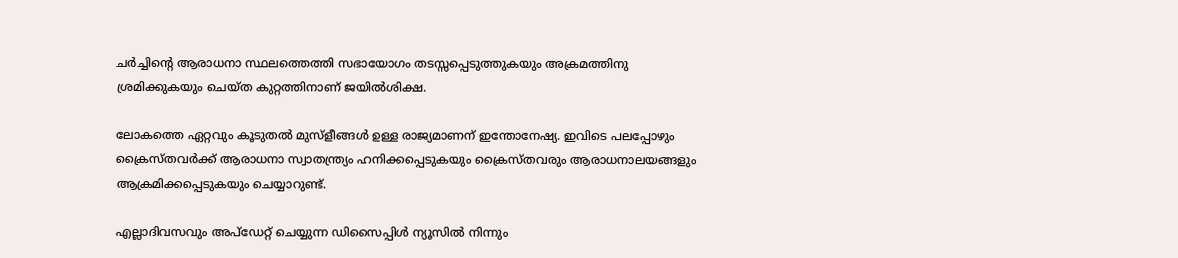ചര്‍ച്ചിന്റെ ആരാധനാ സ്ഥലത്തെത്തി സഭായോഗം തടസ്സപ്പെടുത്തുകയും അക്രമത്തിനു ശ്രമിക്കുകയും ചെയ്ത കുറ്റത്തിനാണ് ജയില്‍ശിക്ഷ.

ലോകത്തെ ഏറ്റവും കൂടുതല്‍ മുസ്ളീങ്ങള്‍ ഉള്ള രാജ്യമാണന് ഇന്തോനേഷ്യ. ഇവിടെ പലപ്പോഴും ക്രൈസ്തവര്‍ക്ക് ആരാധനാ സ്വാതന്ത്ര്യം ഹനിക്കപ്പെടുകയും ക്രൈസ്തവരും ആരാധനാലയങ്ങളും ആക്രമിക്കപ്പെടുകയും ചെയ്യാറുണ്ട്.

എല്ലാദിവസവും അപ്ഡേറ്റ് ചെയ്യുന്ന ഡിസൈപ്പിൾ ന്യൂസിൽ നിന്നും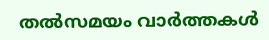തൽസമയം വാർത്തകൾ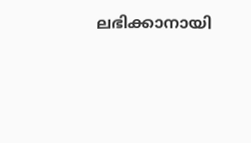ലഭിക്കാനായി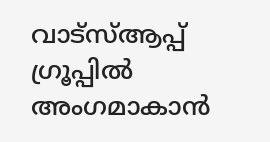വാട്സ്ആപ്പ് ഗ്രൂപ്പിൽ അംഗമാകാൻ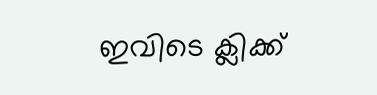ഇവിടെ ക്ലിക്ക്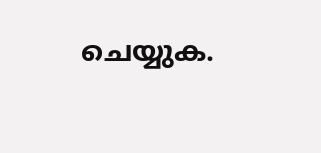ചെയ്യുക.